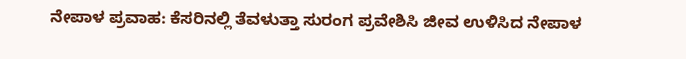ನೇಪಾಳ ಪ್ರವಾಹ: ಕೆಸರಿನಲ್ಲಿ ತೆವಳುತ್ತಾ ಸುರಂಗ ಪ್ರವೇಶಿಸಿ ಜೀವ ಉಳಿಸಿದ ನೇಪಾಳ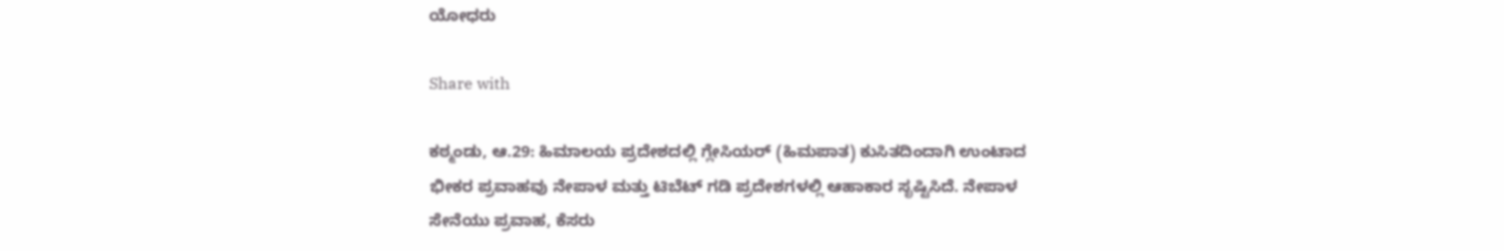ಯೋಧರು

Share with

ಕಠ್ಮಂಡು, ಆ.29: ಹಿಮಾಲಯ ಪ್ರದೇಶದಲ್ಲಿ ಗ್ಲೇಸಿಯರ್ (ಹಿಮಪಾತ) ಕುಸಿತದಿಂದಾಗಿ ಉಂಟಾದ ಭೀಕರ ಪ್ರವಾಹವು ನೇಪಾಳ ಮತ್ತು ಟಿಬೆಟ್ ಗಡಿ ಪ್ರದೇಶಗಳಲ್ಲಿ ಆಹಾಕಾರ ಸೃಷ್ಟಿಸಿದೆ. ನೇಪಾಳ ಸೇನೆಯು ಪ್ರವಾಹ, ಕೆಸರು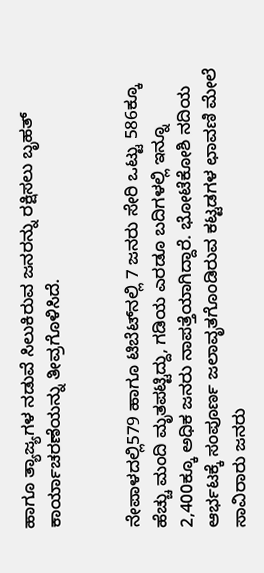ಹಾಗೂ ತ್ಯಾಜ್ಯಗಳ ನಡುವೆ ಸಿಲುಕಿರುವ ಜನರನ್ನು ರಕ್ಷಿಸಲು ಬೃಹತ್ ಕಾರ್ಯಾಚರಣೆಯನ್ನು ತೀವ್ರಗೊಳಿಸಿದೆ.


ನೇಪಾಳದಲ್ಲಿ579 ಹಾಗೂ ಟಿಬೆಟ್‌ನಲ್ಲಿ 7 ಜನರು ಸೇರಿ ಒಟ್ಟು 586ಕ್ಕೂ ಹೆಚ್ಚು ಮಂದಿ ಮೃತಪಟ್ಟಿದ್ದು, ಗಡಿಯ ಎರಡೂ ಬದಿಗಳಲ್ಲಿ ಇನ್ನೂ 2,400ಕ್ಕೂ ಅಧಿಕ ಜನರು ನಾಪತ್ತೆಯಾಗಿದ್ದಾರೆ. ಭೋಟೆಕೋಶಿ ನದಿಯ ಆರ್ಭಟಕ್ಕೆ ಸಂಪೂರ್ಣ ಜಲಾವೃತಗೊಂಡಿರುವ ಕಟ್ಟಡಗಳ ಛಾವಣಿ ಮೇಲೆ ಸಾವಿರಾರು ಜನರು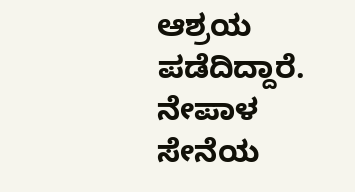ಆಶ್ರಯ ಪಡೆದಿದ್ದಾರೆ. ನೇಪಾಳ ಸೇನೆಯ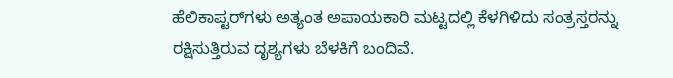ಹೆಲಿಕಾಪ್ಟರ್‌ಗಳು ಅತ್ಯಂತ ಅಪಾಯಕಾರಿ ಮಟ್ಟದಲ್ಲಿ ಕೆಳಗಿಳಿದು ಸಂತ್ರಸ್ತರನ್ನು ರಕ್ಷಿಸುತ್ತಿರುವ ದೃಶ್ಯಗಳು ಬೆಳಕಿಗೆ ಬಂದಿವೆ.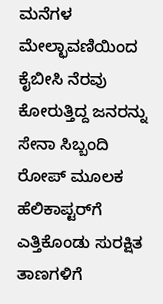ಮನೆಗಳ ಮೇಲ್ಛಾವಣಿಯಿಂದ ಕೈಬೀಸಿ ನೆರವು ಕೋರುತ್ತಿದ್ದ ಜನರನ್ನು ಸೇನಾ ಸಿಬ್ಬಂದಿ ರೋಪ್ ಮೂಲಕ ಹೆಲಿಕಾಪ್ಟರ್‌ಗೆ ಎತ್ತಿಕೊಂಡು ಸುರಕ್ಷಿತ ತಾಣಗಳಿಗೆ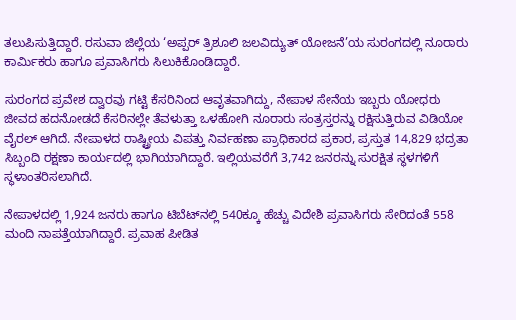ತಲುಪಿಸುತ್ತಿದ್ದಾರೆ. ರಸುವಾ ಜಿಲ್ಲೆಯ ‘ಅಪ್ಪರ್ ತ್ರಿಶೂಲಿ ಜಲವಿದ್ಯುತ್ ಯೋಜನೆ’ಯ ಸುರಂಗದಲ್ಲಿ ನೂರಾರು ಕಾರ್ಮಿಕರು ಹಾಗೂ ಪ್ರವಾಸಿಗರು ಸಿಲುಕಿಕೊಂಡಿದ್ದಾರೆ.

ಸುರಂಗದ ಪ್ರವೇಶ ದ್ವಾರವು ಗಟ್ಟಿ ಕೆಸರಿನಿಂದ ಆವೃತವಾಗಿದ್ದು, ನೇಪಾಳ ಸೇನೆಯ ಇಬ್ಬರು ಯೋಧರು ಜೀವದ ಹದನೋಡದೆ ಕೆಸರಿನಲ್ಲೇ ತೆವಳುತ್ತಾ ಒಳಹೋಗಿ ನೂರಾರು ಸಂತ್ರಸ್ತರನ್ನು ರಕ್ಷಿಸುತ್ತಿರುವ ವಿಡಿಯೋ ವೈರಲ್ ಆಗಿದೆ. ನೇಪಾಳದ ರಾಷ್ಟ್ರೀಯ ವಿಪತ್ತು ನಿರ್ವಹಣಾ ಪ್ರಾಧಿಕಾರದ ಪ್ರಕಾರ, ಪ್ರಸ್ತುತ 14,829 ಭದ್ರತಾ ಸಿಬ್ಬಂದಿ ರಕ್ಷಣಾ ಕಾರ್ಯದಲ್ಲಿ ಭಾಗಿಯಾಗಿದ್ದಾರೆ. ಇಲ್ಲಿಯವರೆಗೆ 3,742 ಜನರನ್ನು ಸುರಕ್ಷಿತ ಸ್ಥಳಗಳಿಗೆ ಸ್ಥಳಾಂತರಿಸಲಾಗಿದೆ.

ನೇಪಾಳದಲ್ಲಿ 1,924 ಜನರು ಹಾಗೂ ಟಿಬೆಟ್‌ನಲ್ಲಿ 540ಕ್ಕೂ ಹೆಚ್ಚು ವಿದೇಶಿ ಪ್ರವಾಸಿಗರು ಸೇರಿದಂತೆ 558 ಮಂದಿ ನಾಪತ್ತೆಯಾಗಿದ್ದಾರೆ. ಪ್ರವಾಹ ಪೀಡಿತ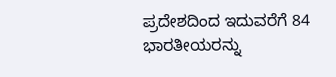ಪ್ರದೇಶದಿಂದ ಇದುವರೆಗೆ 84 ಭಾರತೀಯರನ್ನು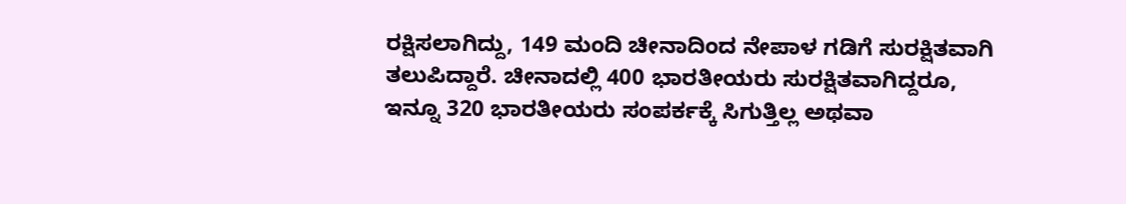ರಕ್ಷಿಸಲಾಗಿದ್ದು, 149 ಮಂದಿ ಚೀನಾದಿಂದ ನೇಪಾಳ ಗಡಿಗೆ ಸುರಕ್ಷಿತವಾಗಿ ತಲುಪಿದ್ದಾರೆ. ಚೀನಾದಲ್ಲಿ 400 ಭಾರತೀಯರು ಸುರಕ್ಷಿತವಾಗಿದ್ದರೂ, ಇನ್ನೂ 320 ಭಾರತೀಯರು ಸಂಪರ್ಕಕ್ಕೆ ಸಿಗುತ್ತಿಲ್ಲ ಅಥವಾ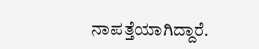ನಾಪತ್ತೆಯಾಗಿದ್ದಾರೆ.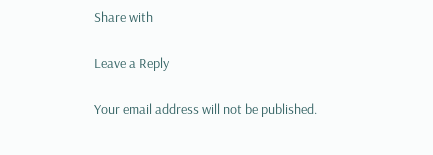Share with

Leave a Reply

Your email address will not be published.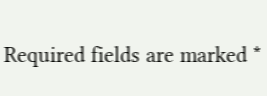Required fields are marked *